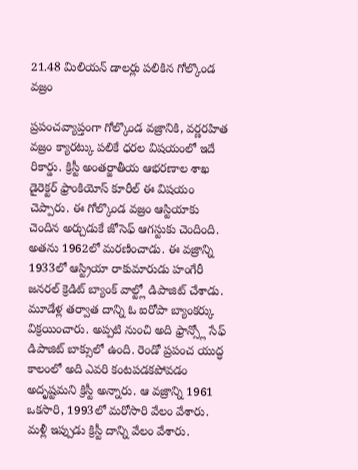21.48 మిలియన్ డాలర్లు పలికిన గోల్కొండ వజ్రం

ప్రపంచవ్యాప్తంగా గోల్కొండ వజ్రానికి, వర్ణరహిత వజ్రం క్యారట్కు పలికే ధరల విషయంలో ఇదే రికార్డు. క్రిస్టీ అంతర్జాతీయ ఆభరణాల శాఖ డైరెక్టర్ ఫ్రాంకియోస్ కూరీల్ ఈ విషయం చెప్పారు. ఈ గోల్కొండ వజ్రం ఆస్టియాకు చెందిన అర్చుడుకే జోసెఫ్ ఆగస్టుకు చెందింది. అతను 1962లో మరణించాడు. ఈ వజ్రాన్ని 1933లో ఆస్ట్రియా రాకుమారుడు హంగేరీ జనరల్ క్రెడిట్ బ్యాంక్ వాల్ట్లో డిపాజిట్ చేశాడు.
మూడేళ్ల తర్వాత దాన్ని ఓ ఐరోపా బ్యాంకర్కు విక్రయించారు. అప్పటి నుంచి అది ఫ్రాన్స్లో సేఫ్ డిపాజిట్ బాక్సులో ఉంది. రెండో ప్రపంచ యుద్ధ కాలంలో అది ఎవరి కంటపడకపోవడం అదృష్టమని క్రిస్టీ అన్నారు. ఆ వజ్రాన్ని 1961 ఒకసారి, 1993లో మరోసారి వేలం వేశారు. మళ్లీ ఇప్పుడు క్రిస్టీ దాన్ని వేలం వేశారు.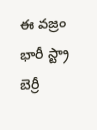ఈ వజ్రం భారీ స్ట్రా బెర్రీ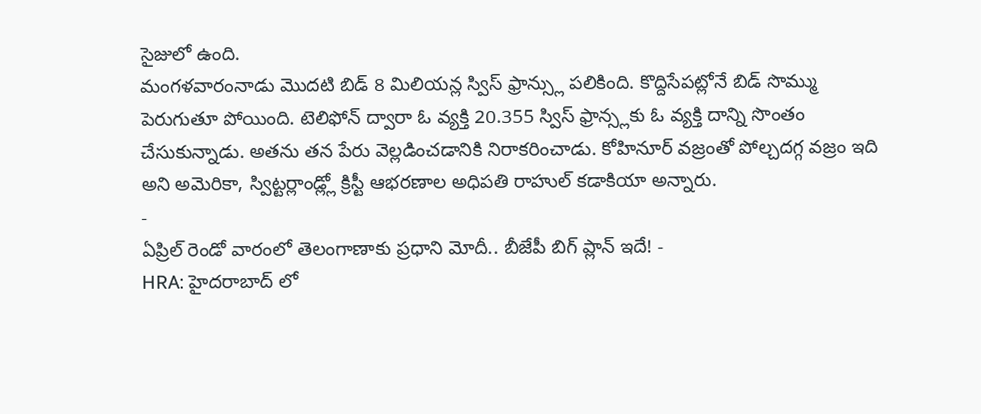సైజులో ఉంది.
మంగళవారంనాడు మొదటి బిడ్ 8 మిలియన్ల స్విస్ ఫ్రాన్స్లు పలికింది. కొద్దిసేపట్లోనే బిడ్ సొమ్ము పెరుగుతూ పోయింది. టెలిఫోన్ ద్వారా ఓ వ్యక్తి 20.355 స్విస్ ఫ్రాన్స్లకు ఓ వ్యక్తి దాన్ని సొంతం చేసుకున్నాడు. అతను తన పేరు వెల్లడించడానికి నిరాకరించాడు. కోహినూర్ వజ్రంతో పోల్చదగ్గ వజ్రం ఇది అని అమెరికా, స్విట్టర్లాండ్ల్లో క్రిస్టీ ఆభరణాల అధిపతి రాహుల్ కడాకియా అన్నారు.
-
ఏప్రిల్ రెండో వారంలో తెలంగాణాకు ప్రధాని మోదీ.. బీజేపీ బిగ్ ప్లాన్ ఇదే! -
HRA: హైదరాబాద్ లో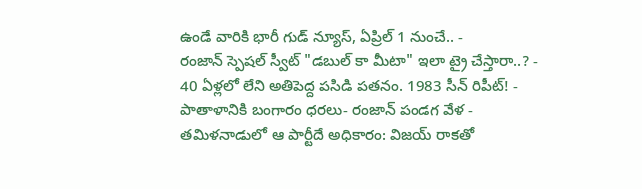ఉండే వారికి భారీ గుడ్ న్యూస్, ఏప్రిల్ 1 నుంచే.. -
రంజాన్ స్పెషల్ స్వీట్ "డబుల్ కా మీటా" ఇలా ట్రై చేస్తారా..? -
40 ఏళ్లలో లేని అతిపెద్ద పసిడి పతనం. 1983 సీన్ రిపీట్! -
పాతాళానికి బంగారం ధరలు- రంజాన్ పండగ వేళ -
తమిళనాడులో ఆ పార్టీదే అధికారం: విజయ్ రాకతో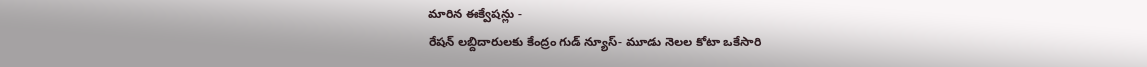మారిన ఈక్వేషన్లు -
రేషన్ లబ్దిదారులకు కేంద్రం గుడ్ న్యూస్- మూడు నెలల కోటా ఒకేసారి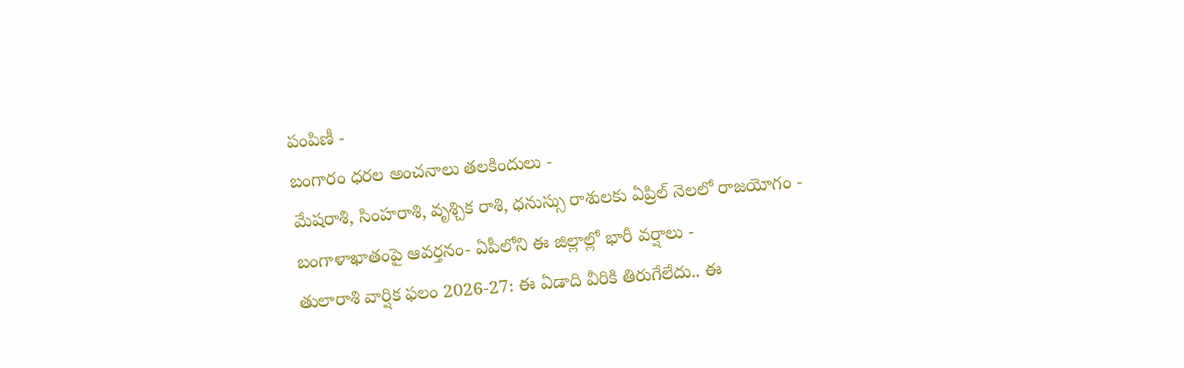పంపిణీ -
బంగారం ధరల అంచనాలు తలకిందులు -
మేషరాశి, సింహరాశి, వృశ్చిక రాశి, ధనుస్సు రాశులకు ఏప్రిల్ నెలలో రాజయోగం -
బంగాళాఖాతంపై ఆవర్తనం- ఏపీలోని ఈ జిల్లాల్లో భారీ వర్షాలు -
తులారాశి వార్షిక ఫలం 2026-27: ఈ ఏడాది వీరికి తిరుగేలేదు.. ఈ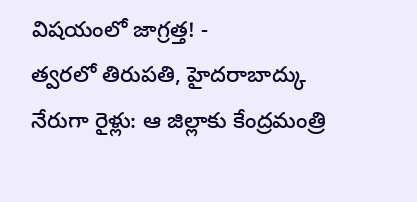విషయంలో జాగ్రత్త! -
త్వరలో తిరుపతి, హైదరాబాద్కు నేరుగా రైళ్లు: ఆ జిల్లాకు కేంద్రమంత్రి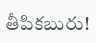తీపికబురు!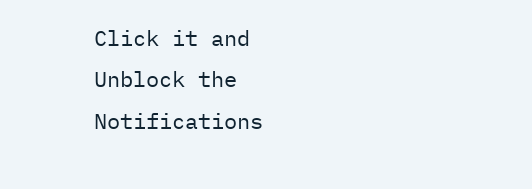Click it and Unblock the Notifications